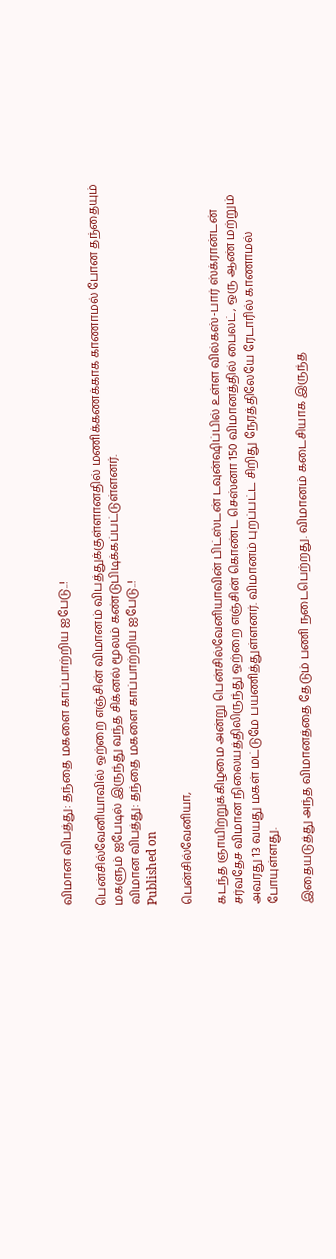விமான விபத்து: தந்தை மகளை காப்பாற்றிய ஐபேடு..!

பென்சில்வேனியாவில் ஒற்றை எஞ்சின் விமானம் விபத்துக்குள்ளானதில் மணிக்கணக்காக காணாமல் போன தந்தையும் மகளும் ஐபேடில் இருந்து வந்த சிக்னல் மூலம் கண்டுபிடிக்கப்பட்டுள்ளனர்.
விமான விபத்து: தந்தை மகளை காப்பாற்றிய ஐபேடு..!
Published on

பென்சில்வேனியா,

கடந்த ஞாயிற்றுக்கிழமை அன்று பென்சில்வேனியாவின் பிட்ஸ்டன் டவுன்ஷிப்பில் உள்ள வில்கஸ்-பார் ஸ்க்ரான்டன் சர்வதேச விமான நிலையத்திலிருந்து ஒற்றை எஞ்சின் கொண்ட செஸ்னா 150 விமானத்தில் பைலட், ஒரு ஆண் மற்றும் அவரது 13 வயது மகள் மட்டுமே பயணித்துள்ளனர். விமானம் புறப்பட்ட சிறிது நேரத்திலேயே ரேடாரில் காணாமல் போயுள்ளது.

இதையடுத்து அந்த விமானத்தை தேடும் பணி நடைபெற்றது. விமானம் கடைசியாக இருந்த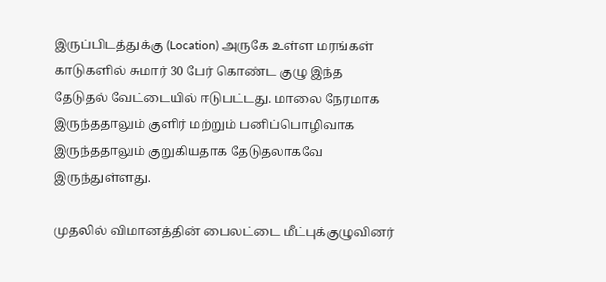இருப்பிடத்துக்கு (Location) அருகே உள்ள மரங்கள் காடுகளில் சுமார் 30 பேர் கொண்ட குழு இந்த தேடுதல் வேட்டையில் ஈடுபட்டது. மாலை நேரமாக இருந்ததாலும் குளிர் மற்றும் பனிப்பொழிவாக இருந்ததாலும் குறுகியதாக தேடுதலாகவே இருந்துள்ளது.

முதலில் விமானத்தின் பைலட்டை மீட்புக்குழுவினர்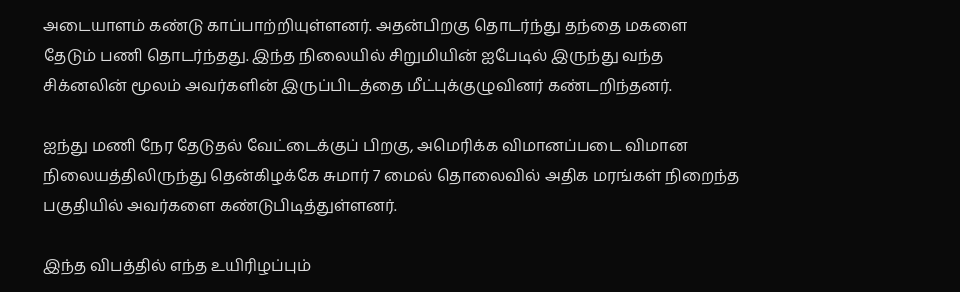அடையாளம் கண்டு காப்பாற்றியுள்ளனர். அதன்பிறகு தொடர்ந்து தந்தை மகளை தேடும் பணி தொடர்ந்தது. இந்த நிலையில் சிறுமியின் ஐபேடில் இருந்து வந்த சிக்னலின் மூலம் அவர்களின் இருப்பிடத்தை மீட்புக்குழுவினர் கண்டறிந்தனர்.

ஐந்து மணி நேர தேடுதல் வேட்டைக்குப் பிறகு, அமெரிக்க விமானப்படை விமான நிலையத்திலிருந்து தென்கிழக்கே சுமார் 7 மைல் தொலைவில் அதிக மரங்கள் நிறைந்த பகுதியில் அவர்களை கண்டுபிடித்துள்ளனர்.

இந்த விபத்தில் எந்த உயிரிழப்பும்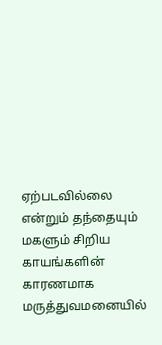ஏற்படவில்லை என்றும் தந்தையும் மகளும் சிறிய காயங்களின் காரணமாக மருத்துவமனையில்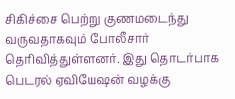சிகிச்சை பெற்று குணமடைந்து வருவதாகவும் போலீசார் தெரிவித்துள்ளனர். இது தொடர்பாக பெடரல் ஏவியேஷன் வழக்கு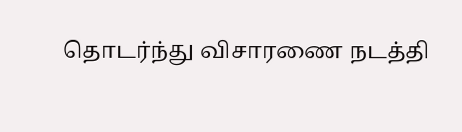தொடர்ந்து விசாரணை நடத்தி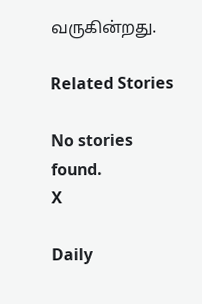வருகின்றது.

Related Stories

No stories found.
X

Daily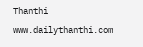Thanthi
www.dailythanthi.com